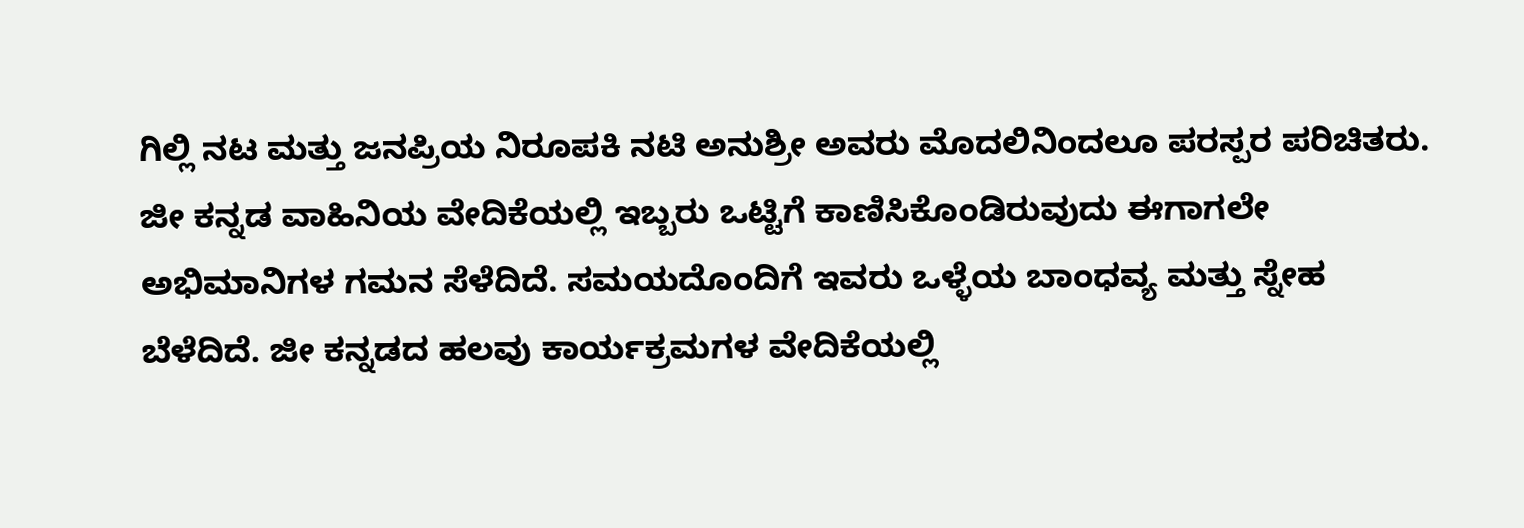ಗಿಲ್ಲಿ ನಟ ಮತ್ತು ಜನಪ್ರಿಯ ನಿರೂಪಕಿ ನಟಿ ಅನುಶ್ರೀ ಅವರು ಮೊದಲಿನಿಂದಲೂ ಪರಸ್ಪರ ಪರಿಚಿತರು. ಜೀ ಕನ್ನಡ ವಾಹಿನಿಯ ವೇದಿಕೆಯಲ್ಲಿ ಇಬ್ಬರು ಒಟ್ಟಿಗೆ ಕಾಣಿಸಿಕೊಂಡಿರುವುದು ಈಗಾಗಲೇ ಅಭಿಮಾನಿಗಳ ಗಮನ ಸೆಳೆದಿದೆ. ಸಮಯದೊಂದಿಗೆ ಇವರು ಒಳ್ಳೆಯ ಬಾಂಧವ್ಯ ಮತ್ತು ಸ್ನೇಹ ಬೆಳೆದಿದೆ. ಜೀ ಕನ್ನಡದ ಹಲವು ಕಾರ್ಯಕ್ರಮಗಳ ವೇದಿಕೆಯಲ್ಲಿ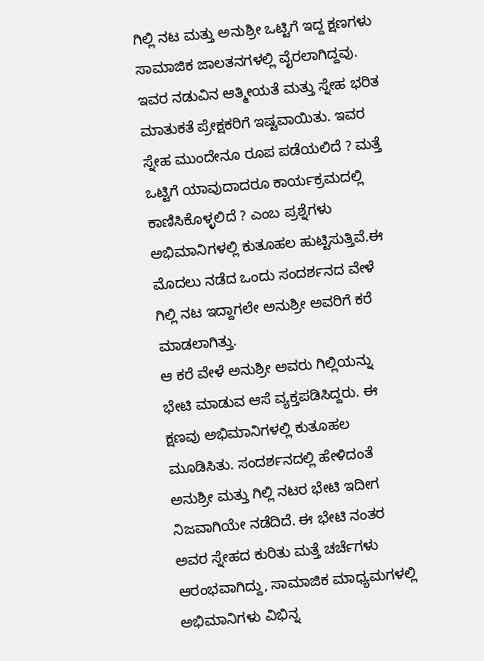ಗಿಲ್ಲಿ ನಟ ಮತ್ತು ಅನುಶ್ರೀ ಒಟ್ಟಿಗೆ ಇದ್ದ ಕ್ಷಣಗಳು ಸಾಮಾಜಿಕ ಜಾಲತನಗಳಲ್ಲಿ ವೈರಲಾಗಿದ್ದವು.
ಇವರ ನಡುವಿನ ಆತ್ಮೀಯತೆ ಮತ್ತು ಸ್ನೇಹ ಭರಿತ ಮಾತುಕತೆ ಪ್ರೇಕ್ಷಕರಿಗೆ ಇಷ್ಟವಾಯಿತು. ಇವರ ಸ್ನೇಹ ಮುಂದೇನೂ ರೂಪ ಪಡೆಯಲಿದೆ ? ಮತ್ತೆ ಒಟ್ಟಿಗೆ ಯಾವುದಾದರೂ ಕಾರ್ಯಕ್ರಮದಲ್ಲಿ ಕಾಣಿಸಿಕೊಳ್ಳಲಿದೆ ? ಎಂಬ ಪ್ರಶ್ನೆಗಳು ಅಭಿಮಾನಿಗಳಲ್ಲಿ ಕುತೂಹಲ ಹುಟ್ಟಿಸುತ್ತಿವೆ.ಈ ಮೊದಲು ನಡೆದ ಒಂದು ಸಂದರ್ಶನದ ವೇಳೆ ಗಿಲ್ಲಿ ನಟ ಇದ್ದಾಗಲೇ ಅನುಶ್ರೀ ಅವರಿಗೆ ಕರೆ ಮಾಡಲಾಗಿತ್ತು.
ಆ ಕರೆ ವೇಳೆ ಅನುಶ್ರೀ ಅವರು ಗಿಲ್ಲಿಯನ್ನು ಭೇಟಿ ಮಾಡುವ ಆಸೆ ವ್ಯಕ್ತಪಡಿಸಿದ್ದರು. ಈ ಕ್ಷಣವು ಅಭಿಮಾನಿಗಳಲ್ಲಿ ಕುತೂಹಲ ಮೂಡಿಸಿತು. ಸಂದರ್ಶನದಲ್ಲಿ ಹೇಳಿದಂತೆ ಅನುಶ್ರೀ ಮತ್ತು ಗಿಲ್ಲಿ ನಟರ ಭೇಟಿ ಇದೀಗ ನಿಜವಾಗಿಯೇ ನಡೆದಿದೆ. ಈ ಭೇಟಿ ನಂತರ ಅವರ ಸ್ನೇಹದ ಕುರಿತು ಮತ್ತೆ ಚರ್ಚೆಗಳು ಆರಂಭವಾಗಿದ್ದು, ಸಾಮಾಜಿಕ ಮಾಧ್ಯಮಗಳಲ್ಲಿ ಅಭಿಮಾನಿಗಳು ವಿಭಿನ್ನ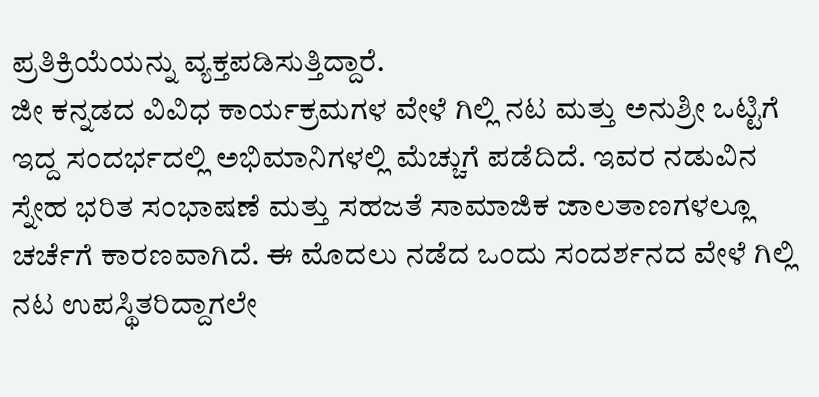ಪ್ರತಿಕ್ರಿಯೆಯನ್ನು ವ್ಯಕ್ತಪಡಿಸುತ್ತಿದ್ದಾರೆ.
ಜೀ ಕನ್ನಡದ ವಿವಿಧ ಕಾರ್ಯಕ್ರಮಗಳ ವೇಳೆ ಗಿಲ್ಲಿ ನಟ ಮತ್ತು ಅನುಶ್ರೀ ಒಟ್ಟಿಗೆ ಇದ್ದ ಸಂದರ್ಭದಲ್ಲಿ ಅಭಿಮಾನಿಗಳಲ್ಲಿ ಮೆಚ್ಚುಗೆ ಪಡೆದಿದೆ. ಇವರ ನಡುವಿನ ಸ್ನೇಹ ಭರಿತ ಸಂಭಾಷಣೆ ಮತ್ತು ಸಹಜತೆ ಸಾಮಾಜಿಕ ಜಾಲತಾಣಗಳಲ್ಲೂ ಚರ್ಚೆಗೆ ಕಾರಣವಾಗಿದೆ. ಈ ಮೊದಲು ನಡೆದ ಒಂದು ಸಂದರ್ಶನದ ವೇಳೆ ಗಿಲ್ಲಿ ನಟ ಉಪಸ್ಥಿತರಿದ್ದಾಗಲೇ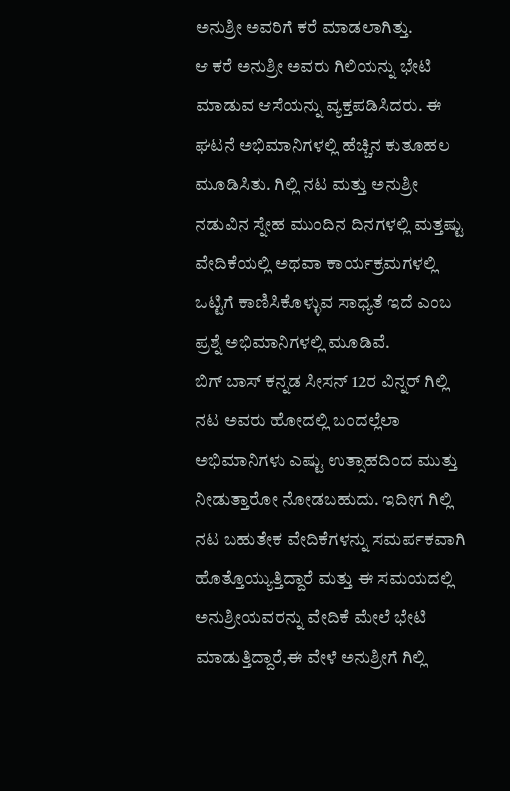ಅನುಶ್ರೀ ಅವರಿಗೆ ಕರೆ ಮಾಡಲಾಗಿತ್ತು.
ಆ ಕರೆ ಅನುಶ್ರೀ ಅವರು ಗಿಲಿಯನ್ನು ಭೇಟಿ ಮಾಡುವ ಆಸೆಯನ್ನು ವ್ಯಕ್ತಪಡಿಸಿದರು. ಈ ಘಟನೆ ಅಭಿಮಾನಿಗಳಲ್ಲಿ ಹೆಚ್ಚಿನ ಕುತೂಹಲ ಮೂಡಿಸಿತು. ಗಿಲ್ಲಿ ನಟ ಮತ್ತು ಅನುಶ್ರೀ ನಡುವಿನ ಸ್ನೇಹ ಮುಂದಿನ ದಿನಗಳಲ್ಲಿ ಮತ್ತಷ್ಟು ವೇದಿಕೆಯಲ್ಲಿ ಅಥವಾ ಕಾರ್ಯಕ್ರಮಗಳಲ್ಲಿ ಒಟ್ಟಿಗೆ ಕಾಣಿಸಿಕೊಳ್ಳುವ ಸಾಧ್ಯತೆ ಇದೆ ಎಂಬ ಪ್ರಶ್ನೆ ಅಭಿಮಾನಿಗಳಲ್ಲಿ ಮೂಡಿವೆ.
ಬಿಗ್ ಬಾಸ್ ಕನ್ನಡ ಸೀಸನ್ 12ರ ವಿನ್ನರ್ ಗಿಲ್ಲಿ ನಟ ಅವರು ಹೋದಲ್ಲಿ ಬಂದಲ್ಲೆಲಾ ಅಭಿಮಾನಿಗಳು ಎಷ್ಟು ಉತ್ಸಾಹದಿಂದ ಮುತ್ತು ನೀಡುತ್ತಾರೋ ನೋಡಬಹುದು. ಇದೀಗ ಗಿಲ್ಲಿ ನಟ ಬಹುತೇಕ ವೇದಿಕೆಗಳನ್ನು ಸಮರ್ಪಕವಾಗಿ ಹೊತ್ತೊಯ್ಯುತ್ತಿದ್ದಾರೆ ಮತ್ತು ಈ ಸಮಯದಲ್ಲಿ ಅನುಶ್ರೀಯವರನ್ನು ವೇದಿಕೆ ಮೇಲೆ ಭೇಟಿ ಮಾಡುತ್ತಿದ್ದಾರೆ,ಈ ವೇಳೆ ಅನುಶ್ರೀಗೆ ಗಿಲ್ಲಿ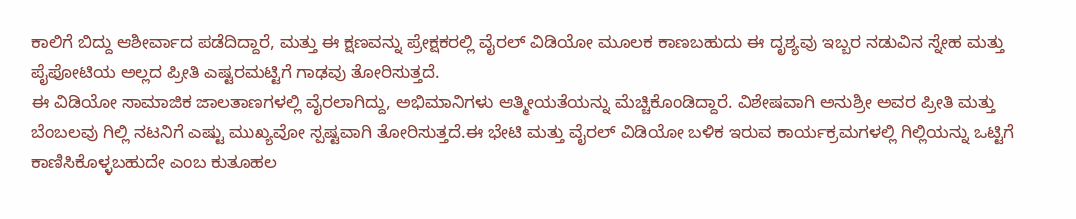ಕಾಲಿಗೆ ಬಿದ್ದು ಆಶೀರ್ವಾದ ಪಡೆದಿದ್ದಾರೆ, ಮತ್ತು ಈ ಕ್ಷಣವನ್ನು ಪ್ರೇಕ್ಷಕರಲ್ಲಿ ವೈರಲ್ ವಿಡಿಯೋ ಮೂಲಕ ಕಾಣಬಹುದು ಈ ದೃಶ್ಯವು ಇಬ್ಬರ ನಡುವಿನ ಸ್ನೇಹ ಮತ್ತು ಪೈಪೋಟಿಯ ಅಲ್ಲದ ಪ್ರೀತಿ ಎಷ್ಟರಮಟ್ಟಿಗೆ ಗಾಢವು ತೋರಿಸುತ್ತದೆ.
ಈ ವಿಡಿಯೋ ಸಾಮಾಜಿಕ ಜಾಲತಾಣಗಳಲ್ಲಿ ವೈರಲಾಗಿದ್ದು, ಅಭಿಮಾನಿಗಳು ಆತ್ಮೀಯತೆಯನ್ನು ಮೆಚ್ಚಿಕೊಂಡಿದ್ದಾರೆ. ವಿಶೇಷವಾಗಿ ಅನುಶ್ರೀ ಅವರ ಪ್ರೀತಿ ಮತ್ತು ಬೆಂಬಲವು ಗಿಲ್ಲಿ ನಟನಿಗೆ ಎಷ್ಟು ಮುಖ್ಯವೋ ಸ್ಪಷ್ಟವಾಗಿ ತೋರಿಸುತ್ತದೆ.ಈ ಭೇಟಿ ಮತ್ತು ವೈರಲ್ ವಿಡಿಯೋ ಬಳಿಕ ಇರುವ ಕಾರ್ಯಕ್ರಮಗಳಲ್ಲಿ ಗಿಲ್ಲಿಯನ್ನು ಒಟ್ಟಿಗೆ ಕಾಣಿಸಿಕೊಳ್ಳಬಹುದೇ ಎಂಬ ಕುತೂಹಲ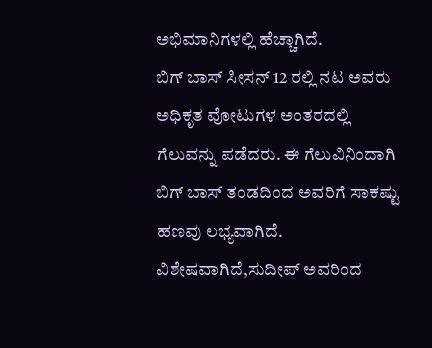ಅಭಿಮಾನಿಗಳಲ್ಲಿ ಹೆಚ್ಚಾಗಿದೆ.
ಬಿಗ್ ಬಾಸ್ ಸೀಸನ್ 12 ರಲ್ಲಿ ನಟ ಅವರು ಅಧಿಕೃತ ವೋಟುಗಳ ಅಂತರದಲ್ಲಿ ಗೆಲುವನ್ನು ಪಡೆದರು. ಈ ಗೆಲುವಿನಿಂದಾಗಿ ಬಿಗ್ ಬಾಸ್ ತಂಡದಿಂದ ಅವರಿಗೆ ಸಾಕಷ್ಟು ಹಣವು ಲಭ್ಯವಾಗಿದೆ. ವಿಶೇಷವಾಗಿದೆ,ಸುದೀಪ್ ಅವರಿಂದ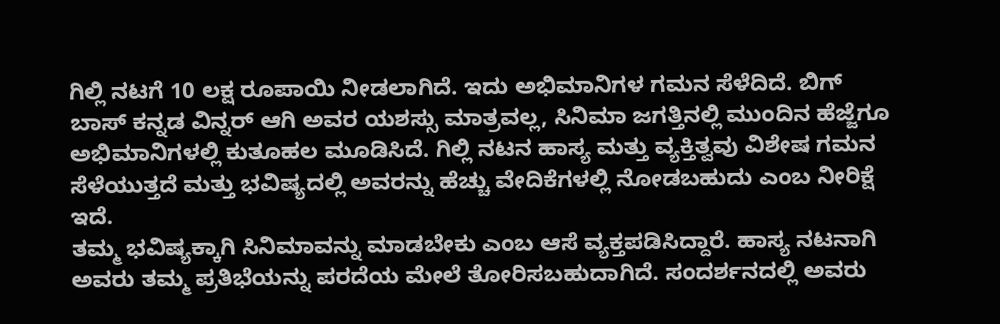ಗಿಲ್ಲಿ ನಟಗೆ 10 ಲಕ್ಷ ರೂಪಾಯಿ ನೀಡಲಾಗಿದೆ. ಇದು ಅಭಿಮಾನಿಗಳ ಗಮನ ಸೆಳೆದಿದೆ. ಬಿಗ್ ಬಾಸ್ ಕನ್ನಡ ವಿನ್ನರ್ ಆಗಿ ಅವರ ಯಶಸ್ಸು ಮಾತ್ರವಲ್ಲ, ಸಿನಿಮಾ ಜಗತ್ತಿನಲ್ಲಿ ಮುಂದಿನ ಹೆಜ್ಜೆಗೂ ಅಭಿಮಾನಿಗಳಲ್ಲಿ ಕುತೂಹಲ ಮೂಡಿಸಿದೆ. ಗಿಲ್ಲಿ ನಟನ ಹಾಸ್ಯ ಮತ್ತು ವ್ಯಕ್ತಿತ್ವವು ವಿಶೇಷ ಗಮನ ಸೆಳೆಯುತ್ತದೆ ಮತ್ತು ಭವಿಷ್ಯದಲ್ಲಿ ಅವರನ್ನು ಹೆಚ್ಚು ವೇದಿಕೆಗಳಲ್ಲಿ ನೋಡಬಹುದು ಎಂಬ ನೀರಿಕ್ಷೆ ಇದೆ.
ತಮ್ಮ ಭವಿಷ್ಯಕ್ಕಾಗಿ ಸಿನಿಮಾವನ್ನು ಮಾಡಬೇಕು ಎಂಬ ಆಸೆ ವ್ಯಕ್ತಪಡಿಸಿದ್ದಾರೆ. ಹಾಸ್ಯ ನಟನಾಗಿ ಅವರು ತಮ್ಮ ಪ್ರತಿಭೆಯನ್ನು ಪರದೆಯ ಮೇಲೆ ತೋರಿಸಬಹುದಾಗಿದೆ. ಸಂದರ್ಶನದಲ್ಲಿ ಅವರು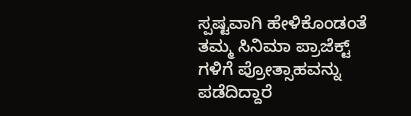ಸ್ಪಷ್ಟವಾಗಿ ಹೇಳಿಕೊಂಡಂತೆ ತಮ್ಮ ಸಿನಿಮಾ ಪ್ರಾಜೆಕ್ಟ್ ಗಳಿಗೆ ಪ್ರೋತ್ಸಾಹವನ್ನು ಪಡೆದಿದ್ದಾರೆ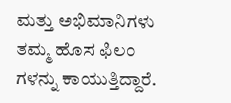ಮತ್ತು ಅಭಿಮಾನಿಗಳು ತಮ್ಮ ಹೊಸ ಫಿಲಂ ಗಳನ್ನು ಕಾಯುತ್ತಿದ್ದಾರೆ.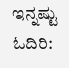ಇನ್ನಷ್ಟು ಓದಿರಿ: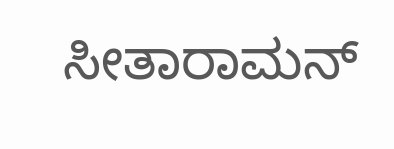ಸೀತಾರಾಮನ್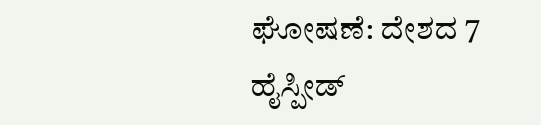ಘೋಷಣೆ: ದೇಶದ 7 ಹೈಸ್ಪೀಡ್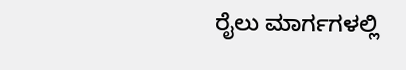ರೈಲು ಮಾರ್ಗಗಳಲ್ಲಿ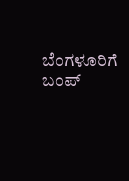ಬೆಂಗಳೂರಿಗೆ ಬಂಪ್